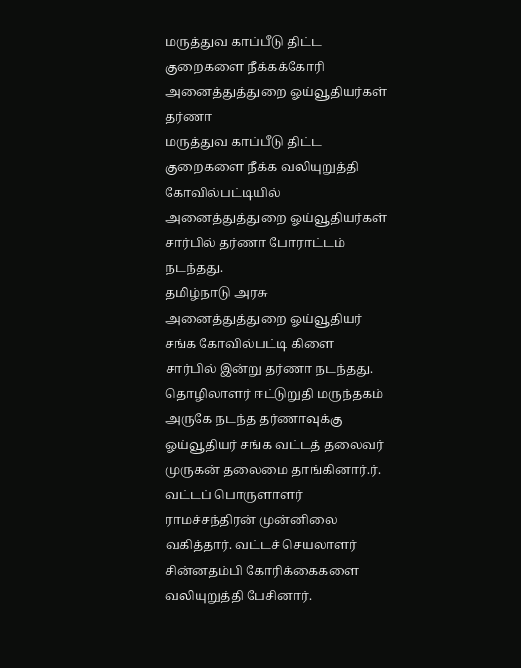மருத்துவ காப்பீடு திட்ட குறைகளை நீக்கக்கோரி அனைத்துத்துறை ஓய்வூதியர்கள் தர்ணா
மருத்துவ காப்பீடு திட்ட குறைகளை நீக்க வலியுறுத்தி கோவில்பட்டியில் அனைத்துத்துறை ஓய்வூதியர்கள் சார்பில் தர்ணா போராட்டம் நடந்தது.
தமிழ்நாடு அரசு அனைத்துத்துறை ஓய்வூதியர் சங்க கோவில்பட்டி கிளை சார்பில் இன்று தர்ணா நடந்தது.
தொழிலாளர் ஈட்டுறுதி மருந்தகம் அருகே நடந்த தர்ணாவுக்கு ஓய்வூதியர் சங்க வட்டத் தலைவர் முருகன் தலைமை தாங்கினார்.ர். வட்டப் பொருளாளர் ராமச்சந்திரன் முன்னிலை வகித்தார். வட்டச் செயலாளர் சின்னதம்பி கோரிக்கைகளை வலியுறுத்தி பேசினார்.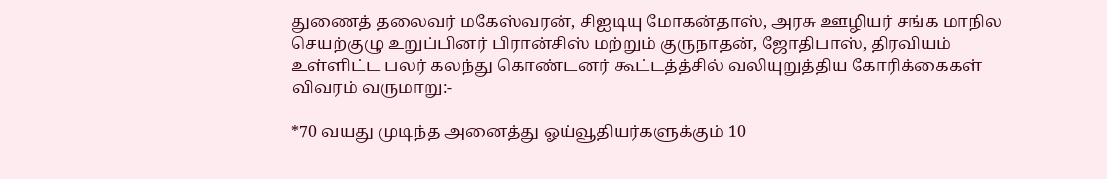துணைத் தலைவர் மகேஸ்வரன், சிஐடியு மோகன்தாஸ், அரசு ஊழியர் சங்க மாநில செயற்குழு உறுப்பினர் பிரான்சிஸ் மற்றும் குருநாதன், ஜோதிபாஸ், திரவியம் உள்ளிட்ட பலர் கலந்து கொண்டனர் கூட்டத்த்சில் வலியுறுத்திய கோரிக்கைகள் விவரம் வருமாறு:-

*70 வயது முடிந்த அனைத்து ஓய்வூதியர்களுக்கும் 10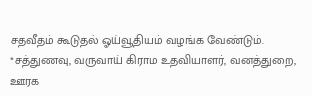சதவீதம் கூடுதல் ஓய்வூதியம் வழங்க வேண்டும்.
*சத்துணவு, வருவாய் கிராம உதவியாளர், வனத்துறை, ஊரக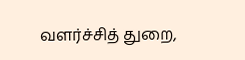வளர்ச்சித் துறை,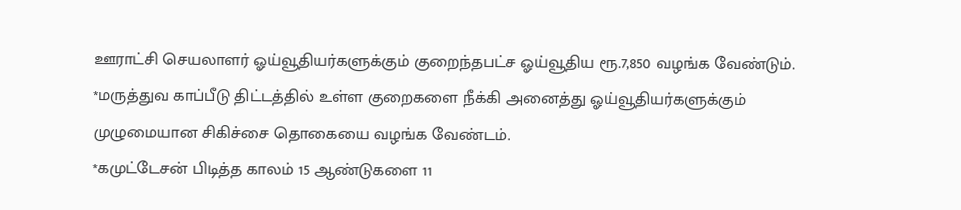ஊராட்சி செயலாளர் ஓய்வூதியர்களுக்கும் குறைந்தபட்ச ஓய்வூதிய ரூ.7,850 வழங்க வேண்டும்.
*மருத்துவ காப்பீடு திட்டத்தில் உள்ள குறைகளை நீக்கி அனைத்து ஓய்வூதியர்களுக்கும் முழுமையான சிகிச்சை தொகையை வழங்க வேண்டம்.
*கமுட்டேசன் பிடித்த காலம் 15 ஆண்டுகளை 11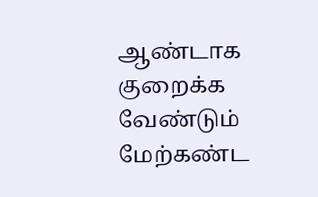ஆண்டாக குறைக்க வேண்டும்
மேற்கண்ட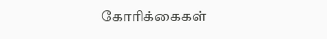கோரிக்கைகள்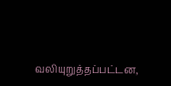வலியுறுத்தப்பட்டன,